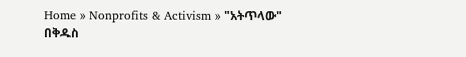Home » Nonprofits & Activism » "አትጥላው" በቅዱስ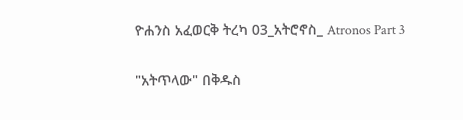ዮሐንስ አፈወርቅ ትረካ 03_አትሮኖስ_ Atronos Part 3

"አትጥላው" በቅዱስ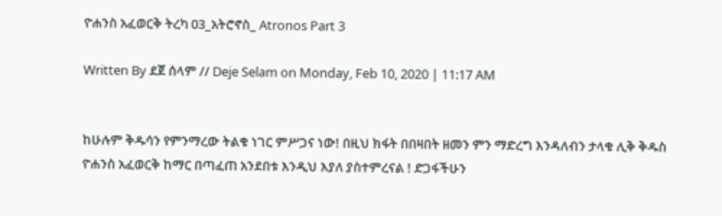ዮሐንስ አፈወርቅ ትረካ 03_አትሮኖስ_ Atronos Part 3

Written By ደጀ ሰላም // Deje Selam on Monday, Feb 10, 2020 | 11:17 AM


ከሁሉም ቅዱሳን የምንማረው ትልቁ ነገር ምሥጋና ነው! በዚህ ክፋት በበዛበት ዘመን ምን ማድረግ እንዳለብን ታላቁ ሊቅ ቅዱስ ዮሐንስ አፈወርቅ ከማር በጣፈጠ አንደበቱ እንዲህ እያለ ያስተምረናል ! ድጋፋችሁን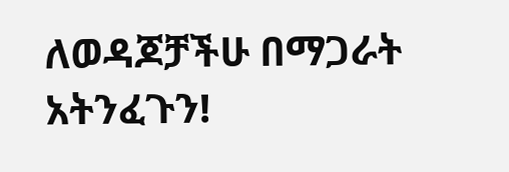ለወዳጆቻችሁ በማጋራት አትንፈጉን!